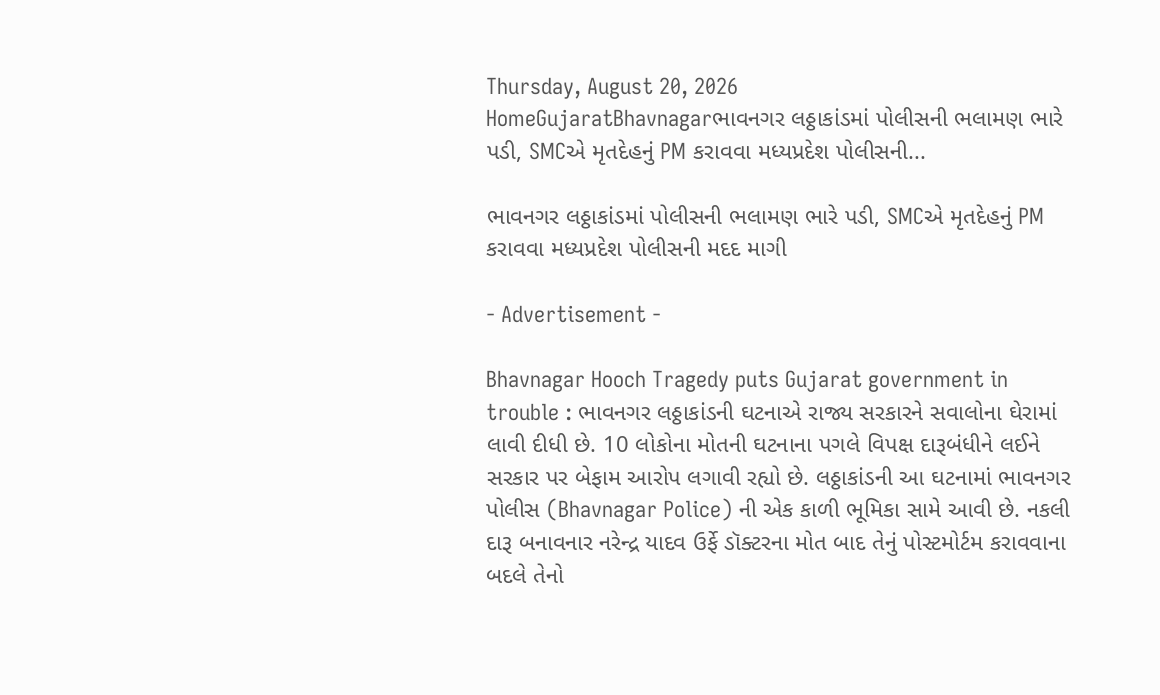Thursday, August 20, 2026
HomeGujaratBhavnagarભાવનગર લઠ્ઠાકાંડમાં પોલીસની ભલામણ ભારે પડી, SMCએ મૃતદેહનું PM કરાવવા મધ્યપ્રદેશ પોલીસની...

ભાવનગર લઠ્ઠાકાંડમાં પોલીસની ભલામણ ભારે પડી, SMCએ મૃતદેહનું PM કરાવવા મધ્યપ્રદેશ પોલીસની મદદ માગી

- Advertisement -

Bhavnagar Hooch Tragedy puts Gujarat government in trouble : ભાવનગર લઠ્ઠાકાંડની ઘટનાએ રાજ્ય સરકારને સવાલોના ઘેરામાં લાવી દીધી છે. 10 લોકોના મોતની ઘટનાના પગલે વિપક્ષ દારૂબંધીને લઈને સરકાર પર બેફામ આરોપ લગાવી રહ્યો છે. લઠ્ઠાકાંડની આ ઘટનામાં ભાવનગર પોલીસ (Bhavnagar Police) ની એક કાળી ભૂમિકા સામે આવી છે. નકલી દારૂ બનાવનાર નરેન્દ્ર યાદવ ઉર્ફે ડૉક્ટરના મોત બાદ તેનું પોસ્ટમોર્ટમ કરાવવાના બદલે તેનો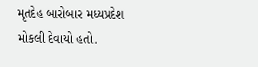મૃતદેહ બારોબાર મધ્યપ્રદેશ મોકલી દેવાયો હતો.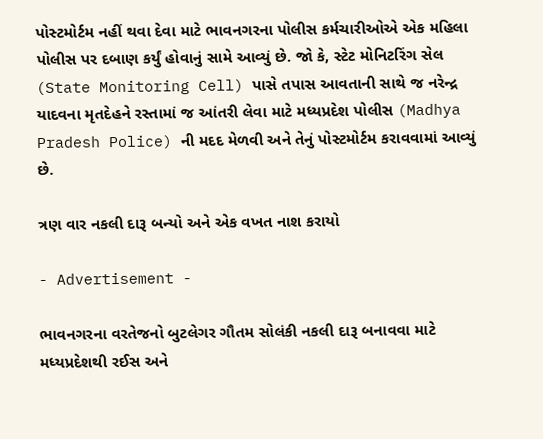પોસ્ટમોર્ટમ નહીં થવા દેવા માટે ભાવનગરના પોલીસ કર્મચારીઓએ એક મહિલા પોલીસ પર દબાણ કર્યું હોવાનું સામે આવ્યું છે. જો કે, સ્ટેટ મોનિટરિંગ સેલ (State Monitoring Cell) પાસે તપાસ આવતાની સાથે જ નરેન્દ્ર યાદવના મૃતદેહને રસ્તામાં જ આંતરી લેવા માટે મધ્યપ્રદેશ પોલીસ (Madhya Pradesh Police) ની મદદ મેળવી અને તેનું પોસ્ટમોર્ટમ કરાવવામાં આવ્યું છે.

ત્રણ વાર નકલી દારૂ બન્યો અને એક વખત નાશ કરાયો

- Advertisement -

ભાવનગરના વરતેજનો બુટલેગર ગૌતમ સોલંકી નકલી દારૂ બનાવવા માટે મધ્યપ્રદેશથી રઈસ અને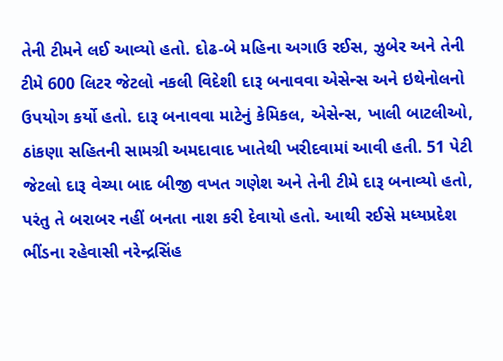તેની ટીમને લઈ આવ્યો હતો. દોઢ-બે મહિના અગાઉ રઈસ, ઝુબેર અને તેની ટીમે 600 લિટર જેટલો નકલી વિદેશી દારૂ બનાવવા એસેન્સ અને ઇથેનોલનો ઉપયોગ કર્યો હતો. દારૂ બનાવવા માટેનું કેમિકલ, એસેન્સ, ખાલી બાટલીઓ, ઠાંકણા સહિતની સામગ્રી અમદાવાદ ખાતેથી ખરીદવામાં આવી હતી. 51 પેટી જેટલો દારૂ વેચ્યા બાદ બીજી વખત ગણેશ અને તેની ટીમે દારૂ બનાવ્યો હતો, પરંતુ તે બરાબર નહીં બનતા નાશ કરી દેવાયો હતો. આથી રઈસે મધ્યપ્રદેશ ભીંડના રહેવાસી નરેન્દ્રસિંહ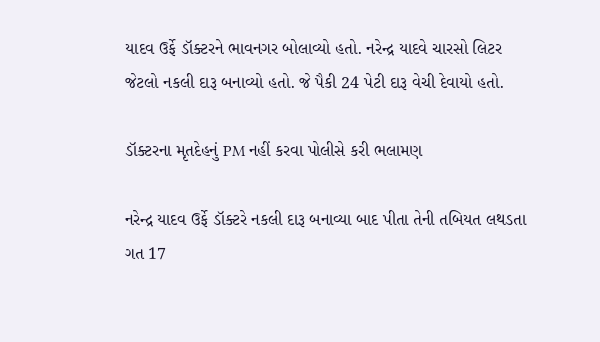યાદવ ઉર્ફે ડૉક્ટરને ભાવનગર બોલાવ્યો હતો. નરેન્દ્ર યાદવે ચારસો લિટર જેટલો નકલી દારૂ બનાવ્યો હતો. જે પૈકી 24 પેટી દારૂ વેચી દેવાયો હતો.

ડૉક્ટરના મૃતદેહનું PM નહીં કરવા પોલીસે કરી ભલામણ

નરેન્દ્ર યાદવ ઉર્ફે ડૉક્ટરે નકલી દારૂ બનાવ્યા બાદ પીતા તેની તબિયત લથડતા ગત 17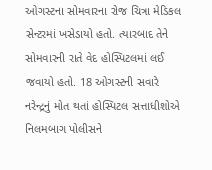ઓગસ્ટના સોમવારના રોજ ચિત્રા મેડિકલ સેન્ટરમાં ખસેડાયો હતો. ત્યારબાદ તેને સોમવારની રાતે વેદ હોસ્પિટલમાં લઈ જવાયો હતો. 18 ઓગસ્ટની સવારે નરેન્દ્રનું મોત થતાં હોસ્પિટલ સત્તાધીશોએ નિલમબાગ પોલીસને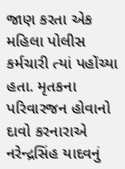જાણ કરતા એક મહિલા પોલીસ કર્મચારી ત્યાં પહોંચ્યા હતા. મૃતકના પરિવારજન હોવાનો દાવો કરનારાએ નરેન્દ્રસિંહ યાદવનું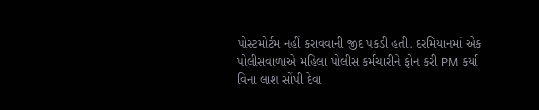પોસ્ટમોર્ટમ નહીં કરાવવાની જીદ પકડી હતી. દરમિયાનમાં એક પોલીસવાળાએ મહિલા પોલીસ કર્મચારીને ફોન કરી PM કર્યા વિના લાશ સોંપી દેવા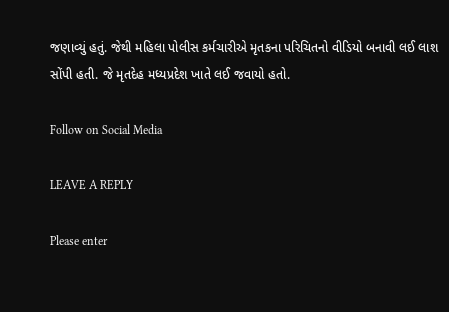જણાવ્યું હતું. જેથી મહિલા પોલીસ કર્મચારીએ મૃતકના પરિચિતનો વીડિયો બનાવી લઈ લાશ સોંપી હતી. જે મૃતદેહ મધ્યપ્રદેશ ખાતે લઈ જવાયો હતો.

Follow on Social Media

LEAVE A REPLY

Please enter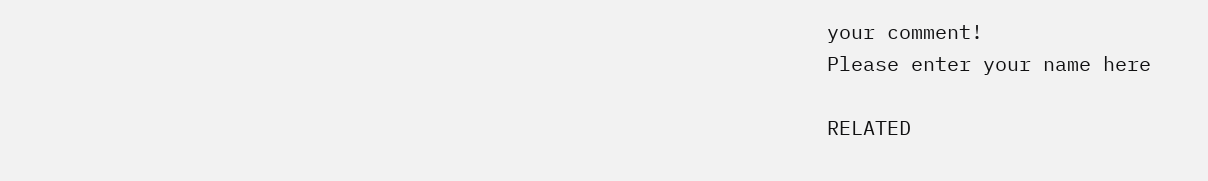your comment!
Please enter your name here

RELATED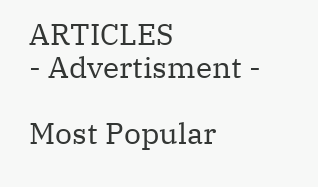ARTICLES
- Advertisment -

Most Popular